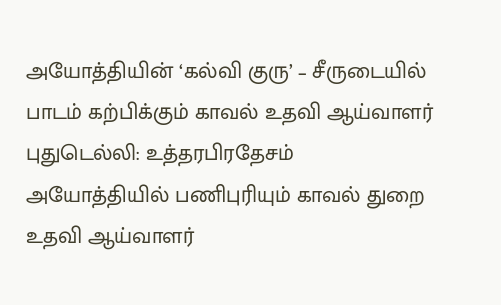அயோத்தியின் ‘கல்வி குரு’ – சீருடையில் பாடம் கற்பிக்கும் காவல் உதவி ஆய்வாளர்
புதுடெல்லி: உத்தரபிரதேசம் அயோத்தியில் பணிபுரியும் காவல் துறை உதவி ஆய்வாளர்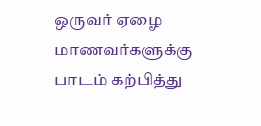ஒருவர் ஏழை மாணவர்களுக்கு பாடம் கற்பித்து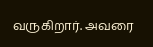வருகிறார். அவரை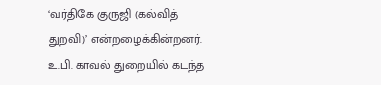‘வர்திகே குருஜி (கல்வித் துறவி)’ என்றழைக்கின்றனர். உ.பி. காவல் துறையில் கடந்த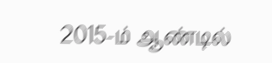2015-ம் ஆண்டில்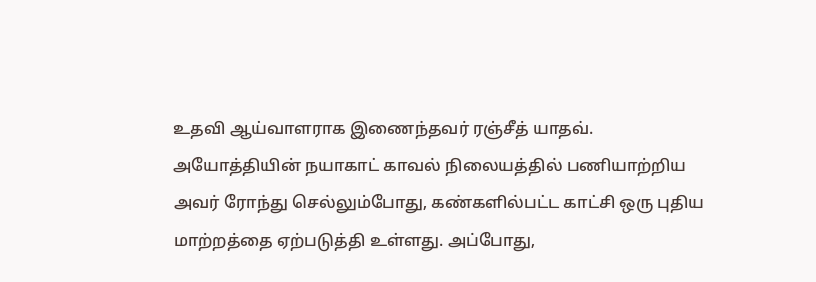உதவி ஆய்வாளராக இணைந்தவர் ரஞ்சீத் யாதவ். அயோத்தியின் நயாகாட் காவல் நிலையத்தில் பணியாற்றிய அவர் ரோந்து செல்லும்போது, கண்களில்பட்ட காட்சி ஒரு புதிய மாற்றத்தை ஏற்படுத்தி உள்ளது. அப்போது,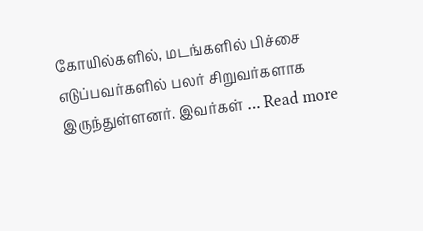கோயில்களில், மடங்களில் பிச்சை எடுப்பவர்களில் பலர் சிறுவர்களாக இருந்துள்ளனர். இவர்கள் … Read more